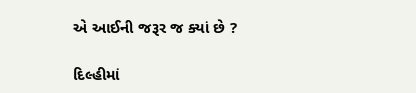એ આઈની જરૂર જ ક્યાં છે ?

દિલ્હીમાં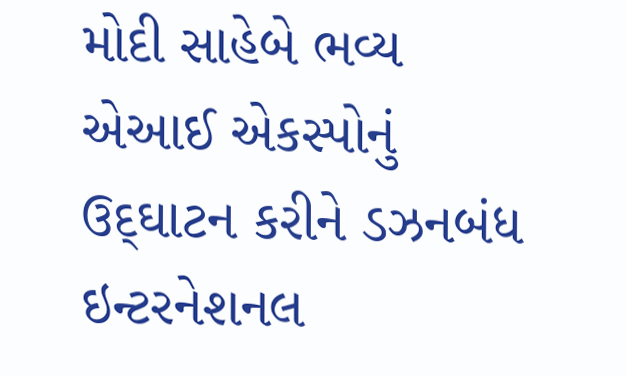મોદી સાહેબે ભવ્ય એઆઈ એકસ્પોનું ઉદ્‌ઘાટન કરીને ડઝનબંધ ઇન્ટરનેશનલ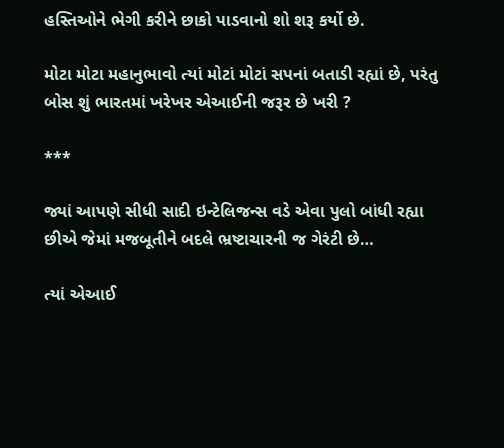હસ્તિઓને ભેગી કરીને છાકો પાડવાનો શો શરૂ કર્યો છે.

મોટા મોટા મહાનુભાવો ત્યાં મોટાં મોટાં સપનાં બતાડી રહ્યાં છે, પરંતુ બોસ શું ભારતમાં ખરેખર એઆઈની જરૂર છે ખરી ?

***

જ્યાં આપણે સીધી સાદી ઇન્ટેલિજન્સ વડે એવા પુલો બાંધી રહ્યા છીએ જેમાં મજબૂતીને બદલે ભ્રષ્ટાચારની જ ગેરંટી છે…

ત્યાં એઆઈ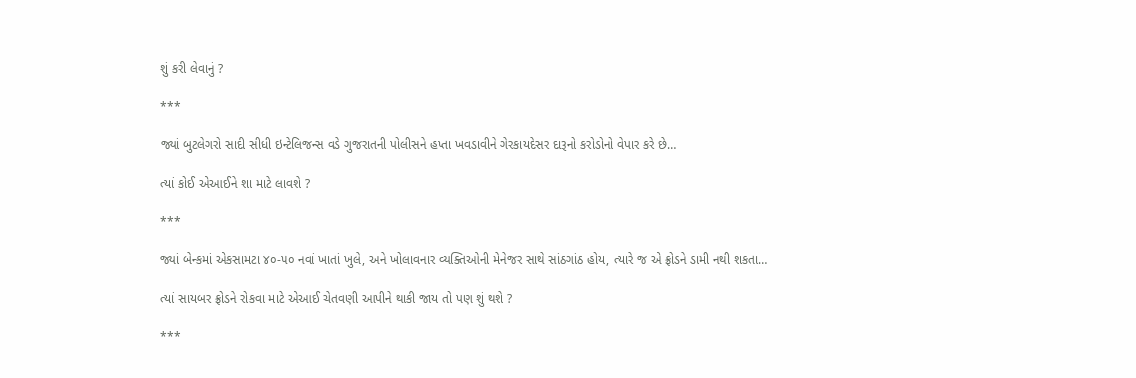શું કરી લેવાનું ?

***

જ્યાં બુટલેગરો સાદી સીધી ઇન્ટેલિજન્સ વડે ગુજરાતની પોલીસને હપ્તા ખવડાવીને ગેરકાયદેસર દારૂનો કરોડોનો વેપાર કરે છે…

ત્યાં કોઈ એઆઈને શા માટે લાવશે ?

***

જ્યાં બેન્કમાં એકસામટા ૪૦-૫૦ નવાં ખાતાં ખુલે, અને ખોલાવનાર વ્યક્તિઓની મેનેજર સાથે સાંઠગાંઠ હોય, ત્યારે જ એ ફ્રોડને ડામી નથી શકતા…

ત્યાં સાયબર ફ્રોડને રોકવા માટે એઆઈ ચેતવણી આપીને થાકી જાય તો પણ શું થશે ?

***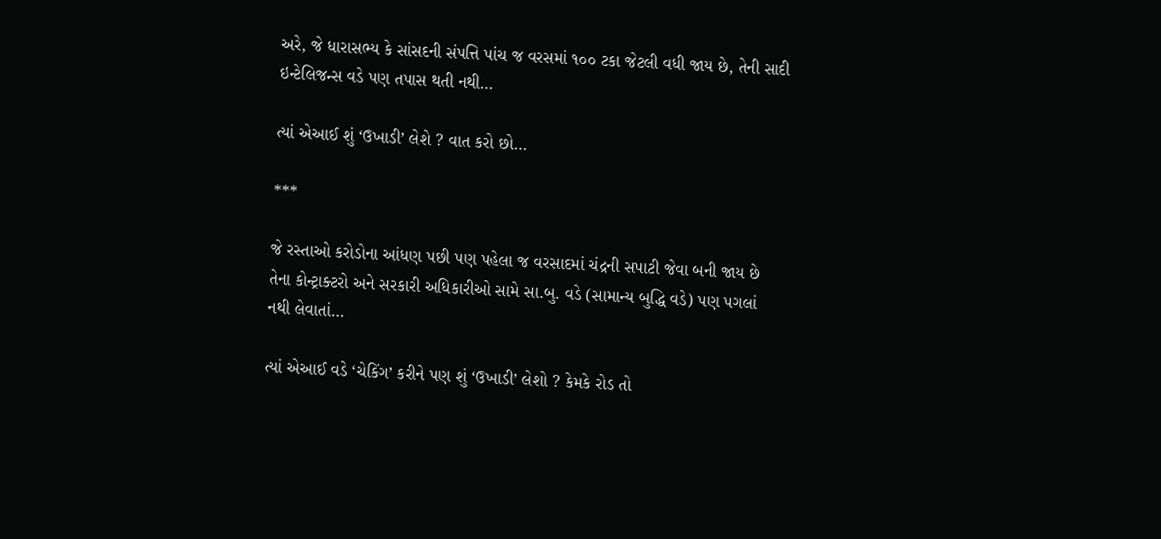અરે, જે ધારાસભ્ય કે સાંસદની સંપત્તિ પાંચ જ વરસમાં ૧૦૦ ટકા જેટલી વધી જાય છે, તેની સાદી ઇન્ટેલિજન્સ વડે પણ તપાસ થતી નથી…

ત્યાં એઆઈ શું ‘ઉખાડી’ લેશે ? વાત કરો છો…

***

જે રસ્તાઓ કરોડોના આંધણ પછી પણ પહેલા જ વરસાદમાં ચંદ્રની સપાટી જેવા બની જાય છે તેના કોન્ટ્રાક્ટરો અને સરકારી અધિકારીઓ સામે સા.બુ. વડે (સામાન્ય બુદ્ધિ વડે) પણ પગલાં નથી લેવાતાં…

ત્યાં એઆઈ વડે ‘ચેકિંગ’ કરીને પણ શું ‘ઉખાડી’ લેશો ? કેમકે રોડ તો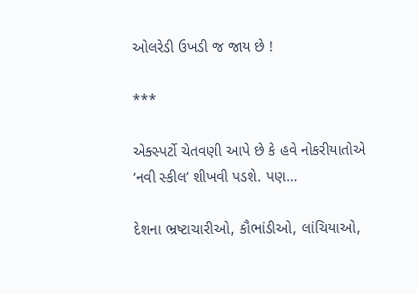ઓલરેડી ઉખડી જ જાય છે !

***

એક્સ્પર્ટો ચેતવણી આપે છે કે હવે નોકરીયાતોએ ‘નવી સ્કીલ’ શીખવી પડશે. પણ…

દેશના ભ્રષ્ટાચારીઓ, કૌભાંડીઓ, લાંચિયાઓ,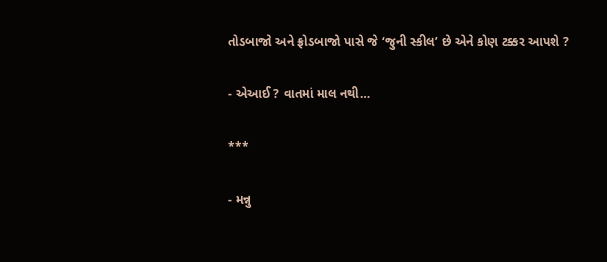તોડબાજો અને ફ્રોડબાજો પાસે જે ‘જુની સ્કીલ’ છે એને કોણ ટક્કર આપશે ?

- એઆઈ ? વાતમાં માલ નથી…

***

- મન્નુ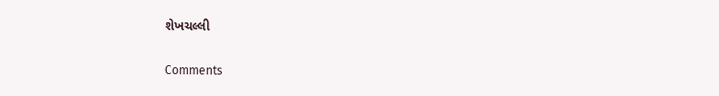શેખચલ્લી

Comments